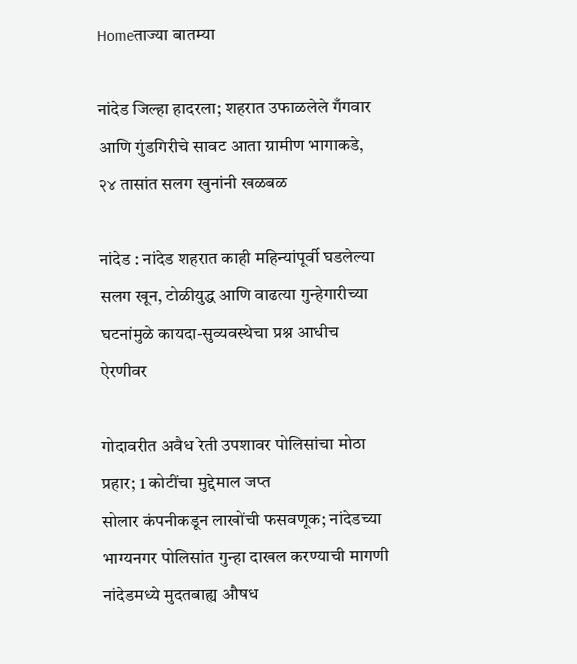Homeताज्या बातम्या

नांदेड जिल्हा हादरला; शहरात उफाळलेले गँगवार आणि गुंडगिरीचे सावट आता ग्रामीण भागाकडे, २४ तासांत सलग खुनांनी खळबळ

नांदेड : नांदेड शहरात काही महिन्यांपूर्वी घडलेल्या सलग खून, टोळीयुद्ध आणि वाढत्या गुन्हेगारीच्या घटनांमुळे कायदा-सुव्यवस्थेचा प्रश्न आधीच ऐरणीवर

गोदावरीत अवैध रेती उपशावर पोलिसांचा मोठा प्रहार; 1 कोटींचा मुद्देमाल जप्त
सोलार कंपनीकडून लाखोंची फसवणूक; नांदेडच्या भाग्यनगर पोलिसांत गुन्हा दाखल करण्याची मागणी
नांदेडमध्ये मुदतबाह्य औषध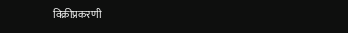विक्रीप्रकरणी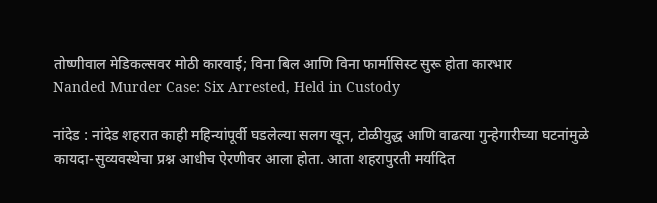तोष्णीवाल मेडिकल्सवर मोठी कारवाई; विना बिल आणि विना फार्मासिस्ट सुरू होता कारभार
Nanded Murder Case: Six Arrested, Held in Custody

नांदेड : नांदेड शहरात काही महिन्यांपूर्वी घडलेल्या सलग खून, टोळीयुद्ध आणि वाढत्या गुन्हेगारीच्या घटनांमुळे कायदा-सुव्यवस्थेचा प्रश्न आधीच ऐरणीवर आला होता. आता शहरापुरती मर्यादित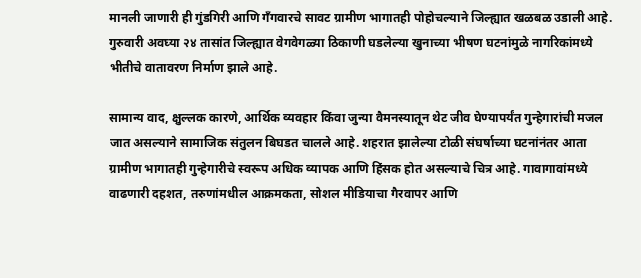मानली जाणारी ही गुंडगिरी आणि गँगवारचे सावट ग्रामीण भागातही पोहोचल्याने जिल्ह्यात खळबळ उडाली आहे. गुरुवारी अवघ्या २४ तासांत जिल्ह्यात वेगवेगळ्या ठिकाणी घडलेल्या खुनाच्या भीषण घटनांमुळे नागरिकांमध्ये भीतीचे वातावरण निर्माण झाले आहे.

सामान्य वाद, क्षुल्लक कारणे, आर्थिक व्यवहार किंवा जुन्या वैमनस्यातून थेट जीव घेण्यापर्यंत गुन्हेगारांची मजल जात असल्याने सामाजिक संतुलन बिघडत चालले आहे. शहरात झालेल्या टोळी संघर्षाच्या घटनांनंतर आता ग्रामीण भागातही गुन्हेगारीचे स्वरूप अधिक व्यापक आणि हिंसक होत असल्याचे चित्र आहे. गावागावांमध्ये वाढणारी दहशत, तरुणांमधील आक्रमकता, सोशल मीडियाचा गैरवापर आणि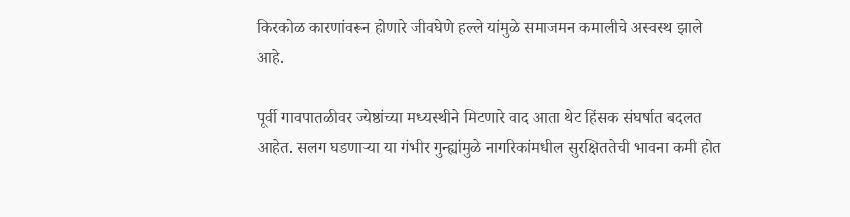किरकोळ कारणांवरून होणारे जीवघेणे हल्ले यांमुळे समाजमन कमालीचे अस्वस्थ झाले आहे.

पूर्वी गावपातळीवर ज्येष्ठांच्या मध्यस्थीने मिटणारे वाद आता थेट हिंसक संघर्षात बदलत आहेत. सलग घडणाऱ्या या गंभीर गुन्ह्यांमुळे नागरिकांमधील सुरक्षिततेची भावना कमी होत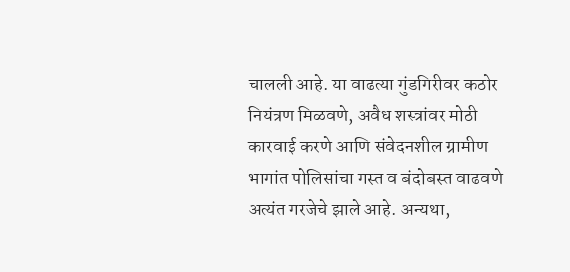चालली आहे. या वाढत्या गुंडगिरीवर कठोर नियंत्रण मिळवणे, अवैध शस्त्रांवर मोठी कारवाई करणे आणि संवेदनशील ग्रामीण भागांत पोलिसांचा गस्त व बंदोबस्त वाढवणे अत्यंत गरजेचे झाले आहे. अन्यथा,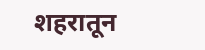शहरातून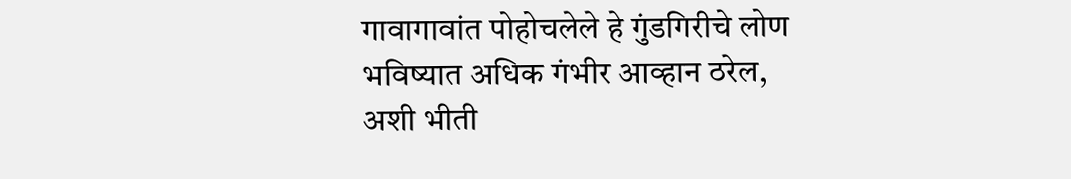गावागावांत पोहोचलेले हे गुंडगिरीचे लोण भविष्यात अधिक गंभीर आव्हान ठरेल, अशी भीती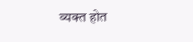व्यक्त होत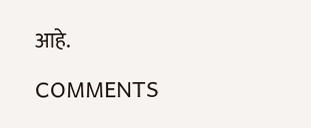आहे.

COMMENTS